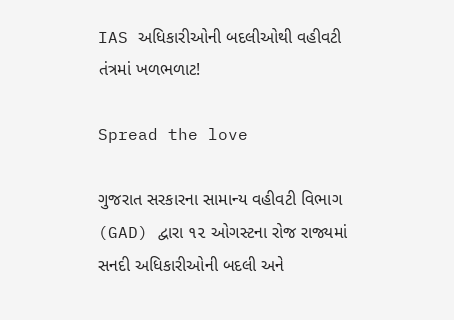IAS અધિકારીઓની બદલીઓથી વહીવટી તંત્રમાં ખળભળાટ!

Spread the love

ગુજરાત સરકારના સામાન્ય વહીવટી વિભાગ (GAD) દ્વારા ૧૨ ઓગસ્ટના રોજ રાજ્યમાં સનદી અધિકારીઓની બદલી અને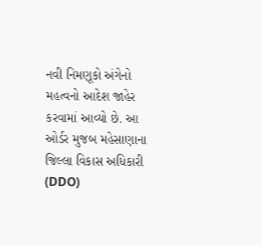નવી નિમણૂકો અંગેનો મહત્વનો આદેશ જાહેર કરવામાં આવ્યો છે. આ ઓર્ડર મુજબ મહેસાણાના જિલ્લા વિકાસ અધિકારી (DDO)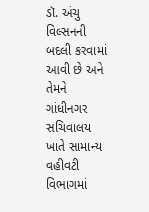ડૉ. અંચુ વિલ્સનની બદલી કરવામાં આવી છે અને તેમને ગાંધીનગર સચિવાલય ખાતે સામાન્ય વહીવટી વિભાગમાં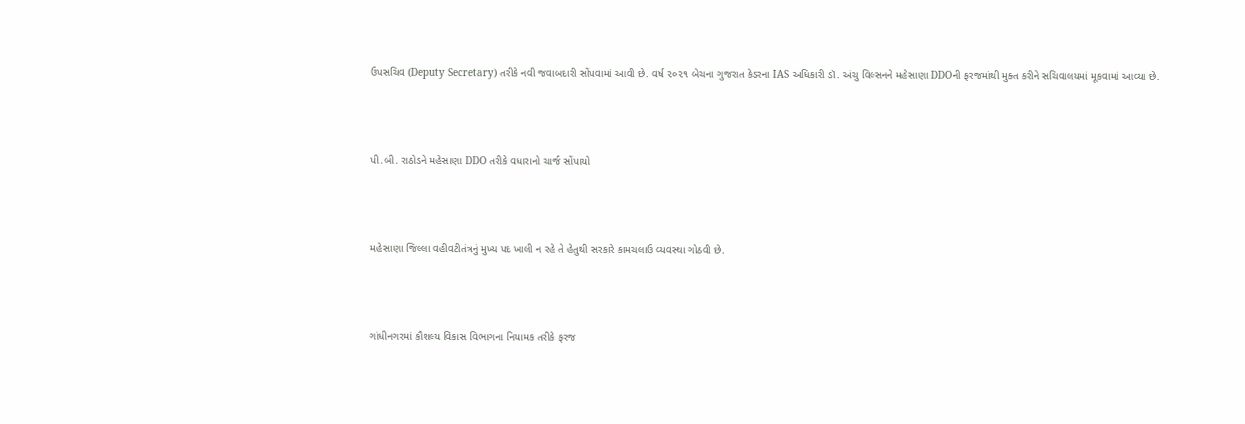ઉપસચિવ (Deputy Secretary) તરીકે નવી જવાબદારી સોંપવામાં આવી છે. વર્ષ ૨૦૨૧ બેચના ગુજરાત કેડરના IAS અધિકારી ડૉ. અંચુ વિલ્સનને મહેસાણા DDOની ફરજમાંથી મુક્ત કરીને સચિવાલયમાં મૂકવામાં આવ્યા છે.



પી.બી. રાઠોડને મહેસાણા DDO તરીકે વધારાનો ચાર્જ સોંપાયો



મહેસાણા જિલ્લા વહીવટીતંત્રનું મુખ્ય પદ ખાલી ન રહે તે હેતુથી સરકારે કામચલાઉ વ્યવસ્થા ગોઠવી છે.



ગાંધીનગરમાં કૌશલ્ય વિકાસ વિભાગના નિયામક તરીકે ફરજ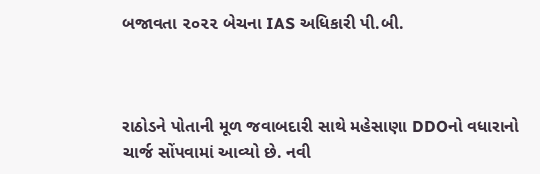બજાવતા ૨૦૨૨ બેચના IAS અધિકારી પી.બી.



રાઠોડને પોતાની મૂળ જવાબદારી સાથે મહેસાણા DDOનો વધારાનો ચાર્જ સોંપવામાં આવ્યો છે. નવી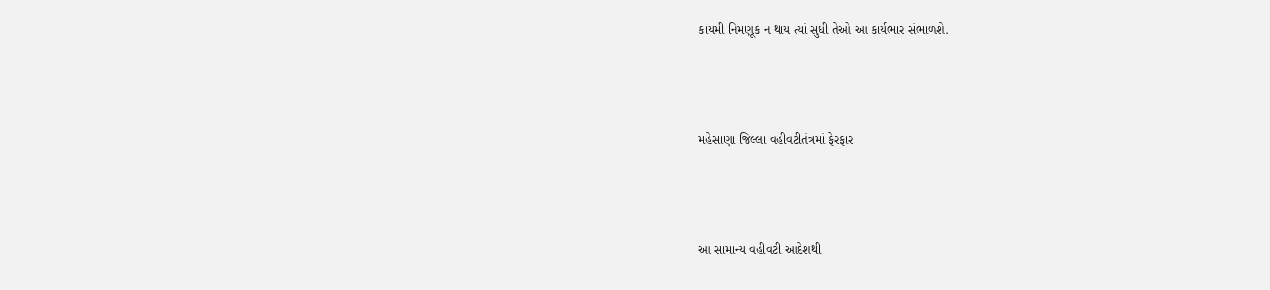કાયમી નિમણૂક ન થાય ત્યાં સુધી તેઓ આ કાર્યભાર સંભાળશે.



મહેસાણા જિલ્લા વહીવટીતંત્રમાં ફેરફાર



આ સામાન્ય વહીવટી આદેશથી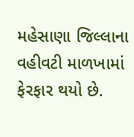મહેસાણા જિલ્લાના વહીવટી માળખામાં ફેરફાર થયો છે.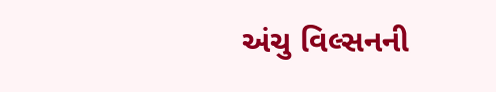અંચુ વિલ્સનની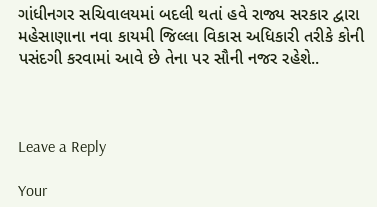ગાંધીનગર સચિવાલયમાં બદલી થતાં હવે રાજ્ય સરકાર દ્વારા મહેસાણાના નવા કાયમી જિલ્લા વિકાસ અધિકારી તરીકે કોની પસંદગી કરવામાં આવે છે તેના પર સૌની નજર રહેશે..



Leave a Reply

Your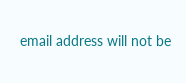email address will not be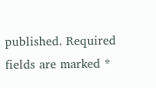published. Required fields are marked *